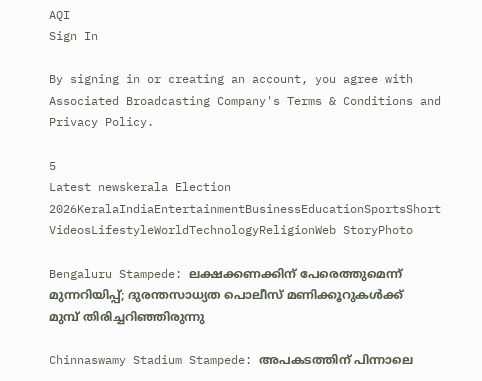AQI
Sign In

By signing in or creating an account, you agree with Associated Broadcasting Company's Terms & Conditions and Privacy Policy.

5
Latest newskerala Election 2026KeralaIndiaEntertainmentBusinessEducationSportsShort VideosLifestyleWorldTechnologyReligionWeb StoryPhoto

Bengaluru Stampede: ലക്ഷക്കണക്കിന് പേരെത്തുമെന്ന് മുന്നറിയിപ്പ്; ദുരന്തസാധ്യത പൊലീസ് മണിക്കൂറുകള്‍ക്ക് മുമ്പ് തിരിച്ചറിഞ്ഞിരുന്നു

Chinnaswamy Stadium Stampede: അപകടത്തിന് പിന്നാലെ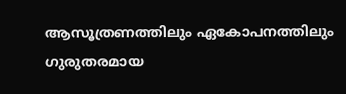ആസൂത്രണത്തിലും ഏകോപനത്തിലും ഗുരുതരമായ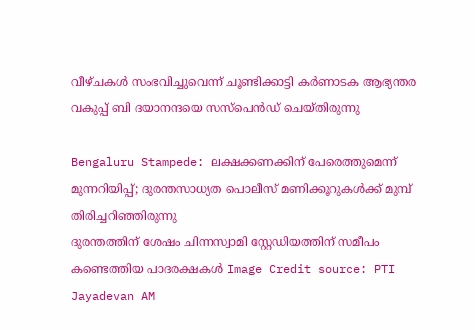വീഴ്ചകൾ സംഭവിച്ചുവെന്ന് ചൂണ്ടിക്കാട്ടി കർണാടക ആഭ്യന്തര വകുപ്പ് ബി ദയാനന്ദയെ സസ്‌പെൻഡ് ചെയ്തിരുന്നു

Bengaluru Stampede: ലക്ഷക്കണക്കിന് പേരെത്തുമെന്ന് മുന്നറിയിപ്പ്; ദുരന്തസാധ്യത പൊലീസ് മണിക്കൂറുകള്‍ക്ക് മുമ്പ് തിരിച്ചറിഞ്ഞിരുന്നു
ദുരന്തത്തിന് ശേഷം ചിന്നസ്വാമി സ്റ്റേഡിയത്തിന് സമീപം കണ്ടെത്തിയ പാദരക്ഷകള്‍ Image Credit source: PTI
Jayadevan AM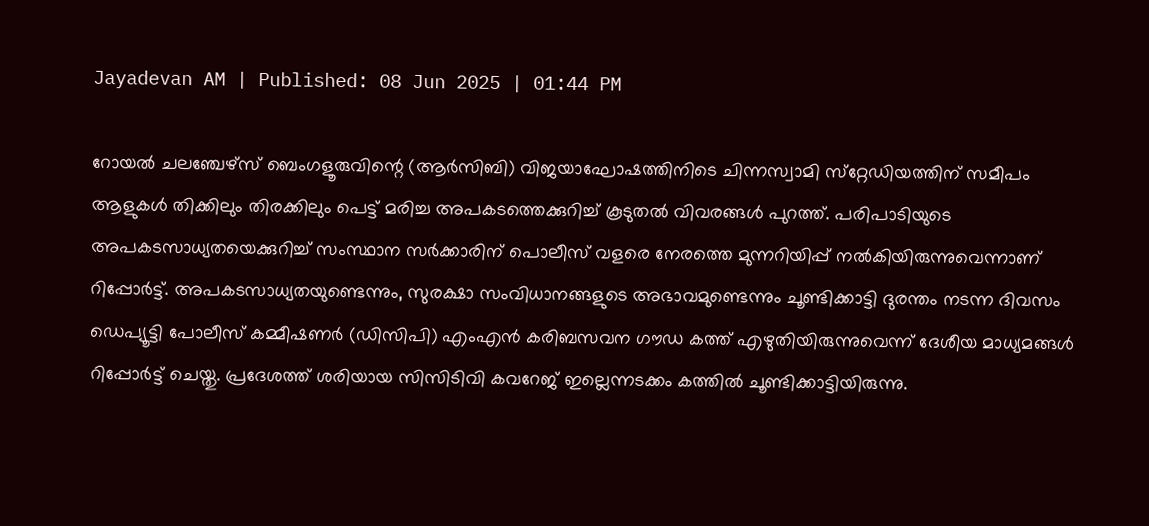Jayadevan AM | Published: 08 Jun 2025 | 01:44 PM

റോയൽ ചലഞ്ചേഴ്‌സ് ബെംഗളൂരുവിന്റെ (ആർ‌സി‌ബി) വിജയാഘോഷത്തിനിടെ ചിന്നസ്വാമി സ്‌റ്റേഡിയത്തിന് സമീപം ആളുകള്‍ തിക്കിലും തിരക്കിലും പെട്ട് മരിച്ച അപകടത്തെക്കുറിച്ച് കൂടുതല്‍ വിവരങ്ങള്‍ പുറത്ത്. പരിപാടിയുടെ അപകടസാധ്യതയെക്കുറിച്ച് സംസ്ഥാന സര്‍ക്കാരിന് പൊലീസ് വളരെ നേരത്തെ മുന്നറിയിപ്പ് നല്‍കിയിരുന്നുവെന്നാണ് റിപ്പോര്‍ട്ട്. അപകടസാധ്യതയുണ്ടെന്നും, സുരക്ഷാ സംവിധാനങ്ങളുടെ അഭാവമുണ്ടെന്നും ചൂണ്ടിക്കാട്ടി ദുരന്തം നടന്ന ദിവസം ഡെപ്യൂട്ടി പോലീസ് കമ്മീഷണർ (ഡിസിപി) എംഎൻ കരിബസവന ഗൗഡ കത്ത് എഴുതിയിരുന്നുവെന്ന് ദേശീയ മാധ്യമങ്ങള്‍ റിപ്പോര്‍ട്ട് ചെയ്തു. പ്രദേശത്ത് ശരിയായ സിസിടിവി കവറേജ് ഇല്ലെന്നടക്കം കത്തില്‍ ചൂണ്ടിക്കാട്ടിയിരുന്നു.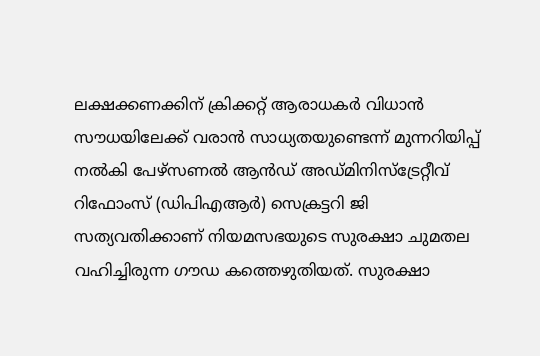ലക്ഷക്കണക്കിന് ക്രിക്കറ്റ് ആരാധകർ വിധാൻ സൗധയിലേക്ക് വരാൻ സാധ്യതയുണ്ടെന്ന് മുന്നറിയിപ്പ് നൽകി പേഴ്‌സണൽ ആൻഡ് അഡ്മിനിസ്ട്രേറ്റീവ് റിഫോംസ് (ഡിപിഎആർ) സെക്രട്ടറി ജി സത്യവതിക്കാണ് നിയമസഭയുടെ സുരക്ഷാ ചുമതല വഹിച്ചിരുന്ന ഗൗഡ കത്തെഴുതിയത്. സുരക്ഷാ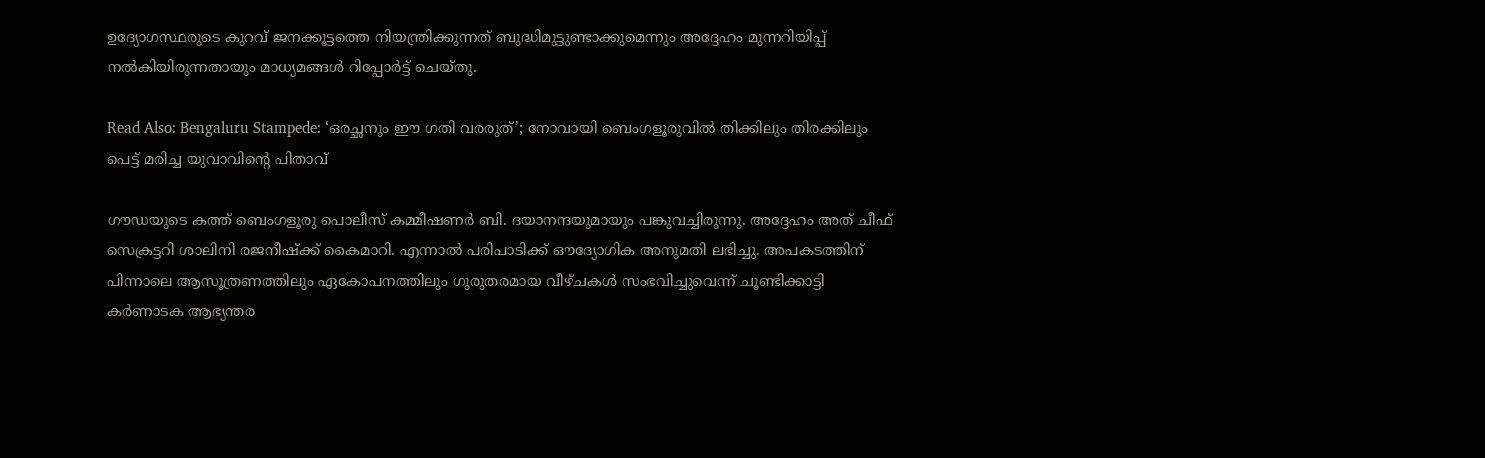ഉദ്യോഗസ്ഥരുടെ കുറവ് ജനക്കൂട്ടത്തെ നിയന്ത്രിക്കുന്നത് ബുദ്ധിമുട്ടുണ്ടാക്കുമെന്നും അദ്ദേഹം മുന്നറിയിപ്പ് നല്‍കിയിരുന്നതായും മാധ്യമങ്ങള്‍ റിപ്പോര്‍ട്ട് ചെയ്തു.

Read Also: Bengaluru Stampede: ‘ഒരച്ഛനും ഈ ഗതി വരരുത്’; നോവായി ബെംഗളൂരുവിൽ തിക്കിലും തിരക്കിലും പെട്ട് മരിച്ച യുവാവിന്റെ പിതാവ്

ഗൗഡയുടെ കത്ത് ബെംഗളൂരു പൊലീസ് കമ്മീഷണര്‍ ബി. ദയാനന്ദയുമായും പങ്കുവച്ചിരുന്നു. അദ്ദേഹം അത് ചീഫ് സെക്രട്ടറി ശാലിനി രജനീഷ്ക്ക് കൈമാറി. എന്നാല്‍ പരിപാടിക്ക് ഔദ്യോഗിക അനുമതി ലഭിച്ചു. അപകടത്തിന് പിന്നാലെ ആസൂത്രണത്തിലും ഏകോപനത്തിലും ഗുരുതരമായ വീഴ്ചകൾ സംഭവിച്ചുവെന്ന് ചൂണ്ടിക്കാട്ടി കർണാടക ആഭ്യന്തര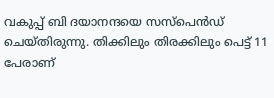വകുപ്പ് ബി ദയാനന്ദയെ സസ്‌പെൻഡ് ചെയ്തിരുന്നു. തിക്കിലും തിരക്കിലും പെട്ട് 11 പേരാണ്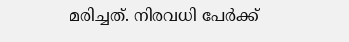മരിച്ചത്. നിരവധി പേര്‍ക്ക്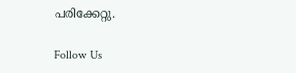പരിക്കേറ്റു.

Follow Us